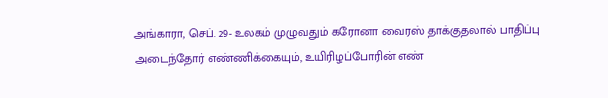அங்காரா, செப். 29- உலகம் முழுவதும் கரோனா வைரஸ் தாக்குதலால் பாதிப்பு அடைந்தோர் எண்ணிக்கையும், உயிரிழப்போரின் எண்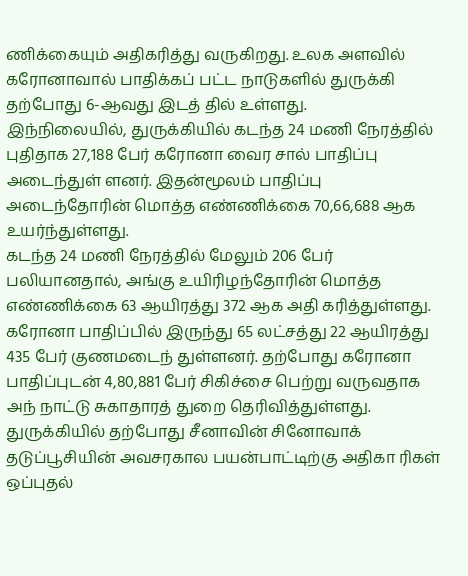ணிக்கையும் அதிகரித்து வருகிறது. உலக அளவில் கரோனாவால் பாதிக்கப் பட்ட நாடுகளில் துருக்கி தற்போது 6-ஆவது இடத் தில் உள்ளது.
இந்நிலையில், துருக்கியில் கடந்த 24 மணி நேரத்தில் புதிதாக 27,188 பேர் கரோனா வைர சால் பாதிப்பு அடைந்துள் ளனர். இதன்மூலம் பாதிப்பு அடைந்தோரின் மொத்த எண்ணிக்கை 70,66,688 ஆக உயர்ந்துள்ளது.
கடந்த 24 மணி நேரத்தில் மேலும் 206 பேர் பலியானதால், அங்கு உயிரிழந்தோரின் மொத்த எண்ணிக்கை 63 ஆயிரத்து 372 ஆக அதி கரித்துள்ளது. கரோனா பாதிப்பில் இருந்து 65 லட்சத்து 22 ஆயிரத்து 435 பேர் குணமடைந் துள்ளனர். தற்போது கரோனா பாதிப்புடன் 4,80,881 பேர் சிகிச்சை பெற்று வருவதாக அந் நாட்டு சுகாதாரத் துறை தெரிவித்துள்ளது.
துருக்கியில் தற்போது சீனாவின் சினோவாக் தடுப்பூசியின் அவசரகால பயன்பாட்டிற்கு அதிகா ரிகள் ஒப்புதல்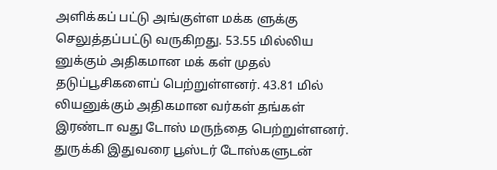அளிக்கப் பட்டு அங்குள்ள மக்க ளுக்கு செலுத்தப்பட்டு வருகிறது. 53.55 மில்லிய னுக்கும் அதிகமான மக் கள் முதல் தடுப்பூசிகளைப் பெற்றுள்ளனர். 43.81 மில் லியனுக்கும் அதிகமான வர்கள் தங்கள் இரண்டா வது டோஸ் மருந்தை பெற்றுள்ளனர். துருக்கி இதுவரை பூஸ்டர் டோஸ்களுடன்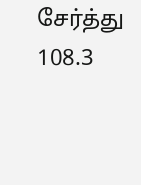சேர்த்து 108.3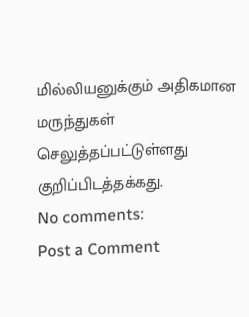மில்லியனுக்கும் அதிகமான மருந்துகள் செலுத்தப்பட்டுள்ளது குறிப்பிடத்தக்கது.
No comments:
Post a Comment